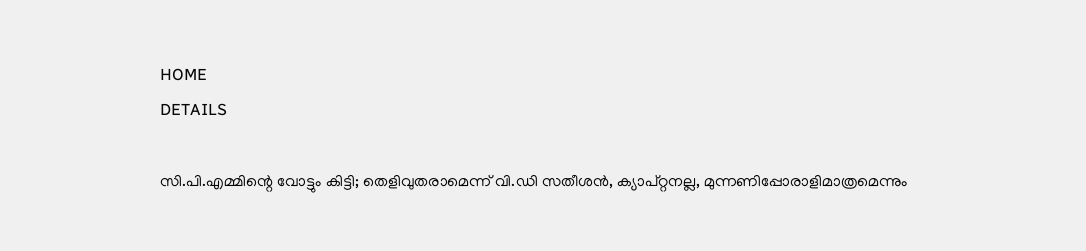HOME
DETAILS

സി.പി.എമ്മിന്റെ വോട്ടും കിട്ടി; തെളിവുതരാമെന്ന് വി.ഡി സതീശന്‍, ക്യാപ്റ്റനല്ല, മുന്നണിപ്പോരാളിമാത്രമെന്നും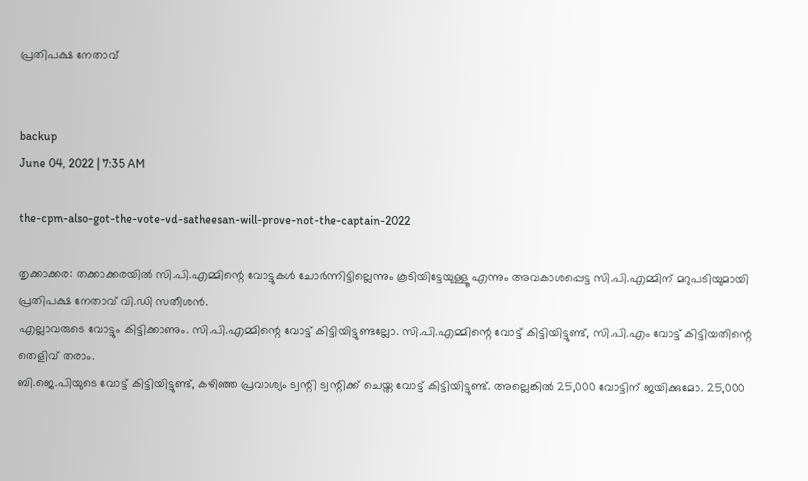പ്രതിപക്ഷ നേതാവ്


backup
June 04, 2022 | 7:35 AM

the-cpm-also-got-the-vote-vd-satheesan-will-prove-not-the-captain-2022

തൃക്കാക്കര: തക്കാക്കരയില്‍ സി.പി.എമ്മിന്റെ വോട്ടുകള്‍ ചോര്‍ന്നിട്ടില്ലെന്നും കൂടിയിട്ടേയുള്ളൂ എന്നും അവകാശപ്പെട്ട സി.പി.എമ്മിന് മറുപടിയുമായി പ്രതിപക്ഷ നേതാവ് വി.ഡി സതീശന്‍.
എല്ലാവരുടെ വോട്ടും കിട്ടിക്കാണും. സി.പി.എമ്മിന്റെ വോട്ട് കിട്ടിയിട്ടുണ്ടല്ലോ. സി.പി.എമ്മിന്റെ വോട്ട് കിട്ടിയിട്ടുണ്ട്, സി.പി.എം വോട്ട് കിട്ടിയതിന്റെ തെളിവ് തരാം.
ബി.ജെ.പിയുടെ വോട്ട് കിട്ടിയിട്ടുണ്ട്, കഴിഞ്ഞ പ്രവാശ്യം ട്വന്റി ട്വന്റിക്ക് ചെയ്ത വോട്ട് കിട്ടിയിട്ടുണ്ട്. അല്ലെങ്കില്‍ 25,000 വോട്ടിന് ജയിക്കുമോ. 25,000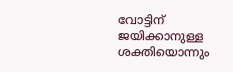വോട്ടിന് ജയിക്കാനുള്ള ശക്തിയൊന്നും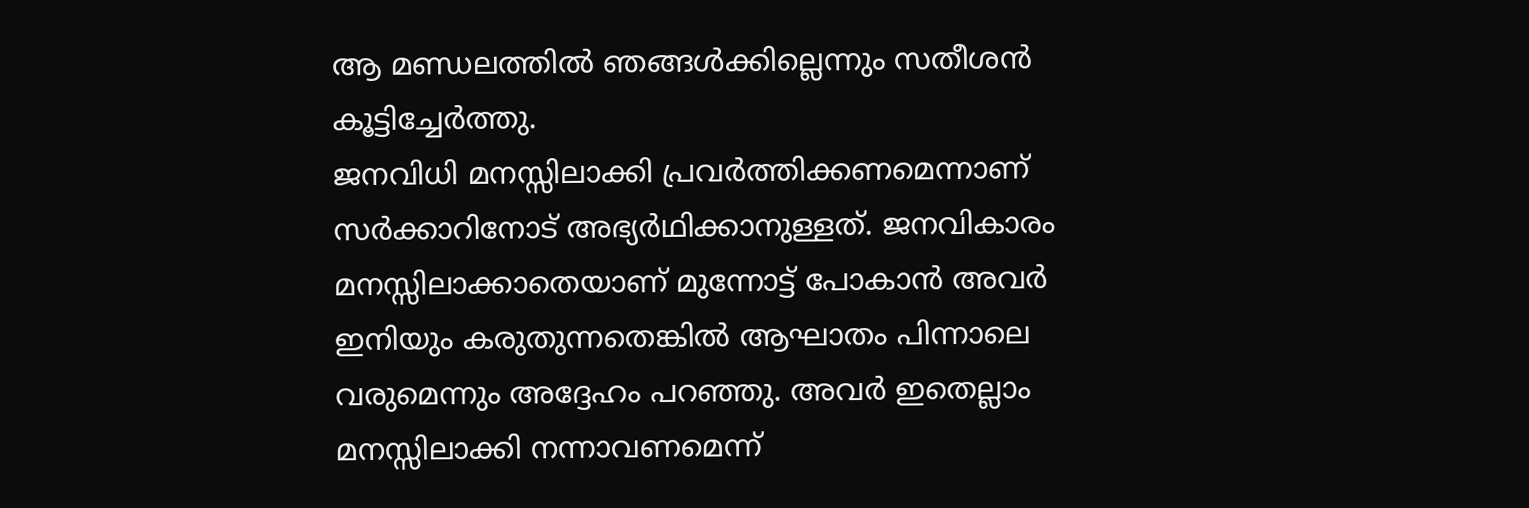ആ മണ്ഡലത്തില്‍ ഞങ്ങള്‍ക്കില്ലെന്നും സതീശന്‍ കൂട്ടിച്ചേര്‍ത്തു.
ജനവിധി മനസ്സിലാക്കി പ്രവര്‍ത്തിക്കണമെന്നാണ് സര്‍ക്കാറിനോട് അഭ്യര്‍ഥിക്കാനുള്ളത്. ജനവികാരം മനസ്സിലാക്കാതെയാണ് മുന്നോട്ട് പോകാന്‍ അവര്‍ ഇനിയും കരുതുന്നതെങ്കില്‍ ആഘാതം പിന്നാലെ വരുമെന്നും അദ്ദേഹം പറഞ്ഞു. അവര്‍ ഇതെല്ലാം മനസ്സിലാക്കി നന്നാവണമെന്ന്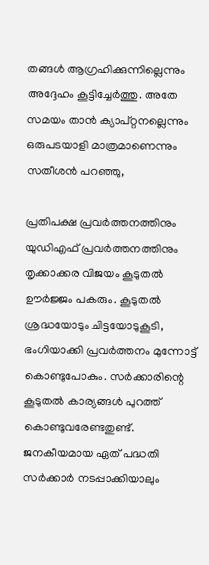തങ്ങള്‍ ആഗ്രഹിക്കുന്നില്ലെന്നും അദ്ദേഹം കൂട്ടിച്ചേര്‍ത്തു. അതേ സമയം താന്‍ ക്യാപ്റ്റനല്ലെന്നും ഒരുപടയാളി മാത്രമാണെന്നും സതീശന്‍ പറഞ്ഞു,

പ്രതിപക്ഷ പ്രവര്‍ത്തനത്തിനും യുഡിഎഫ് പ്രവര്‍ത്തനത്തിനും തൃക്കാക്കര വിജയം കൂടുതല്‍ ഊര്‍ജ്ജം പകരും. കൂടുതല്‍ ശ്രദ്ധയോടും ചിട്ടയോടുകൂടി, ഭംഗിയാക്കി പ്രവര്‍ത്തനം മുന്നോട്ട് കൊണ്ടുപോകും. സര്‍ക്കാരിന്റെ കൂടുതല്‍ കാര്യങ്ങള്‍ പുറത്ത് കൊണ്ടുവരേണ്ടതുണ്ട്. ജനകീയമായ ഏത് പദ്ധതി സര്‍ക്കാര്‍ നടപ്പാക്കിയാലും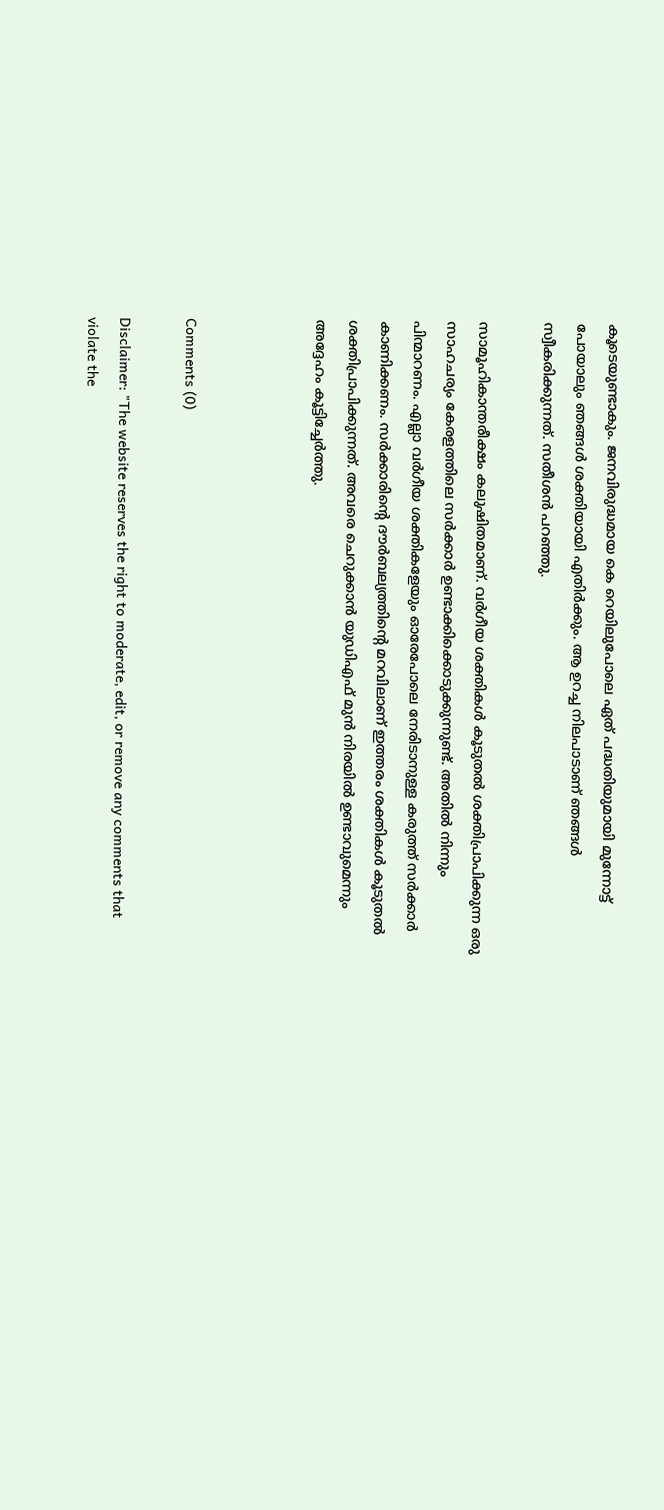കൂടെയുണ്ടാകും. ജനവിരുദ്ധമായ കെ റെയിലുപോലെ ഏത് പദ്ധതിയുമായി മുന്നോട്ട് പോയാലും ഞങ്ങള്‍ ശക്തിയായി എതിര്‍ക്കും. ആ ഉറച്ച നിലപാടാണ് ഞങ്ങള്‍ സ്വീകരിക്കുന്നത്. സതീശന്‍ പറഞ്ഞു.

സാമൂഹികാന്തരീക്ഷം കലുഷിതമാണ്. വര്‍ഗീയ ശക്തികള്‍ കൂടുതല്‍ ശക്തിപ്രാപിക്കുന്ന ഒരു സാഹചര്യം കേരളത്തിലെ സര്‍ക്കാര്‍ ഉണ്ടാക്കിക്കൊടുക്കുന്നുണ്ട്. അതില്‍ നിന്നും പിന്മാറണം. എല്ലാ വര്‍ഗീയ ശക്തികളേയും ഓരേപോലെ നേരിടാനുള്ള കരുത്ത് സര്‍ക്കാര്‍ കാണിക്കണം. സര്‍ക്കാരിന്റെ ദൗര്‍ബല്യത്തിന്റെ മറവിലാണ് ഇത്തരം ശക്തികള്‍ കൂടുതല്‍ ശക്തിപ്രാപിക്കുന്നത്. അവരെ ചെറുക്കാന്‍ യുഡിഎഫ് മുന്‍ നിരയില്‍ ഉണ്ടാവുമെന്നും അദ്ദേഹം കൂട്ടിച്ചേര്‍ത്തു.



Comments (0)

Disclaimer: "The website reserves the right to moderate, edit, or remove any comments that violate the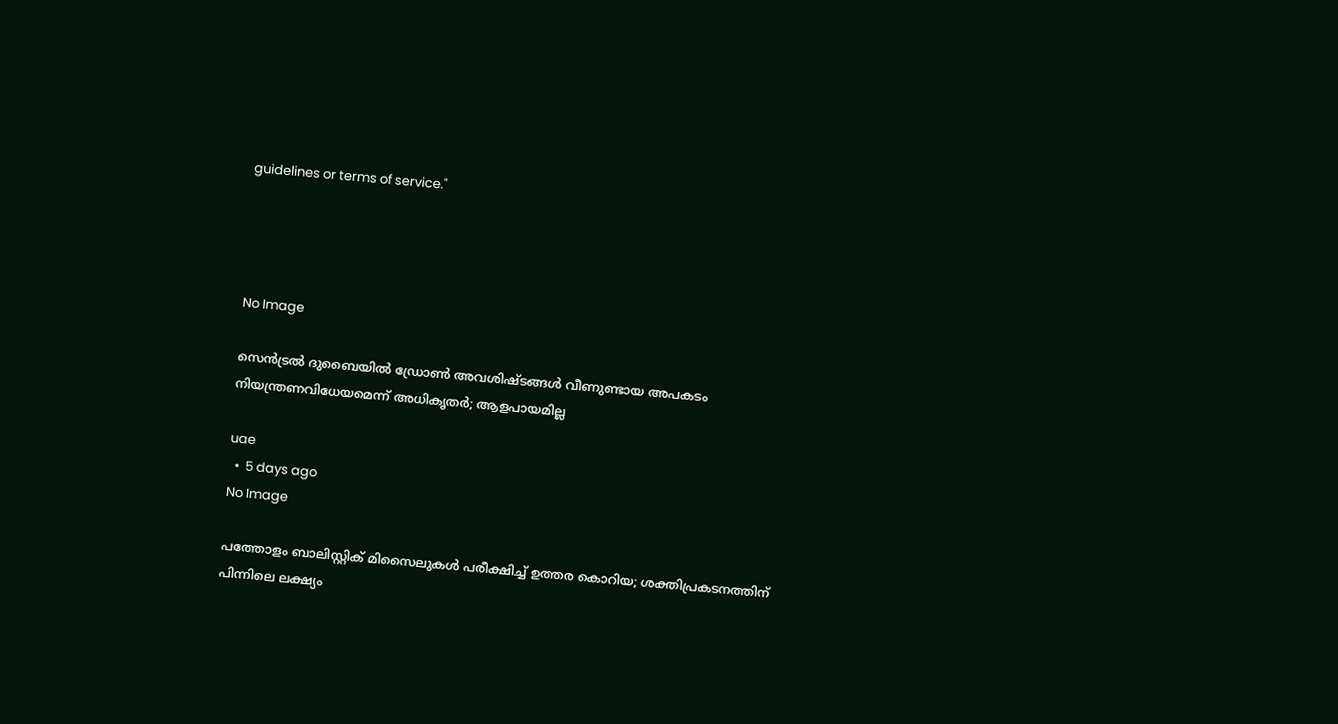guidelines or terms of service."




No Image

സെൻട്രൽ ദുബൈയിൽ ‍‍ഡ്രോൺ അവശിഷ്ടങ്ങൾ വീണുണ്ടായ അപകടം നിയന്ത്രണവിധേയമെന്ന് അധികൃതർ; ആളപായമില്ല

uae
  •  5 days ago
No Image

പത്തോളം ബാലിസ്റ്റിക് മിസൈലുകൾ പരീക്ഷിച്ച് ഉത്തര കൊറിയ; ശക്തിപ്രകടനത്തിന് പിന്നിലെ ലക്ഷ്യം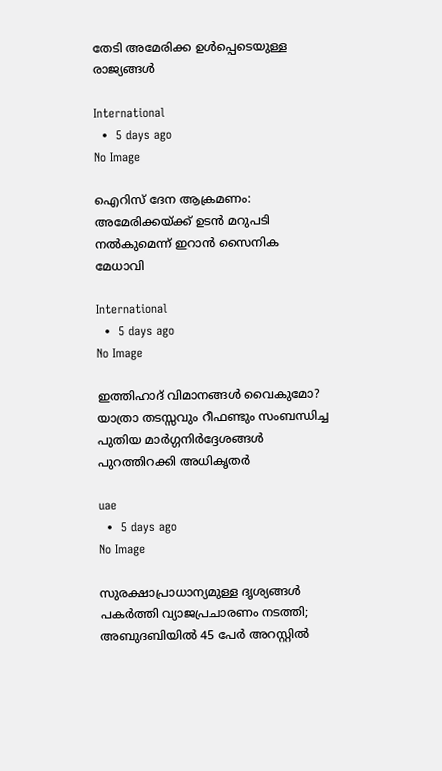തേടി അമേരിക്ക ഉൾപ്പെടെയുള്ള രാജ്യങ്ങൾ

International
  •  5 days ago
No Image

ഐറിസ് ദേന ആക്രമണം: അമേരിക്കയ്ക്ക് ഉടൻ മറുപടി നൽകുമെന്ന് ഇറാൻ സൈനിക മേധാവി

International
  •  5 days ago
No Image

ഇത്തിഹാദ് വിമാനങ്ങൾ വൈകുമോ? യാത്രാ തടസ്സവും റീഫണ്ടും സംബന്ധിച്ച പുതിയ മാർഗ്ഗനിർദ്ദേശങ്ങൾ പുറത്തിറക്കി അധികൃതർ‌

uae
  •  5 days ago
No Image

സുരക്ഷാപ്രാധാന്യമുള്ള ദൃശ്യങ്ങൾ പകർത്തി വ്യാജപ്രചാരണം നടത്തി; അബുദബിയിൽ 45 പേർ അറസ്റ്റിൽ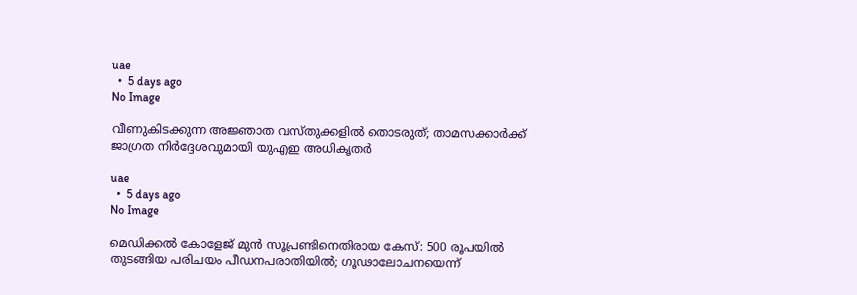uae
  •  5 days ago
No Image

വീണുകിടക്കുന്ന അജ്ഞാത വസ്തുക്കളിൽ തൊടരുത്; താമസക്കാർക്ക് ജാഗ്രത നിർദ്ദേശവുമായി യുഎഇ അധികൃതർ

uae
  •  5 days ago
No Image

മെഡിക്കൽ കോളേജ് മുൻ സൂപ്രണ്ടിനെതിരായ കേസ്: 500 രൂപയിൽ തുടങ്ങിയ പരിചയം പീഡനപരാതിയിൽ; ഗൂഢാലോചനയെന്ന്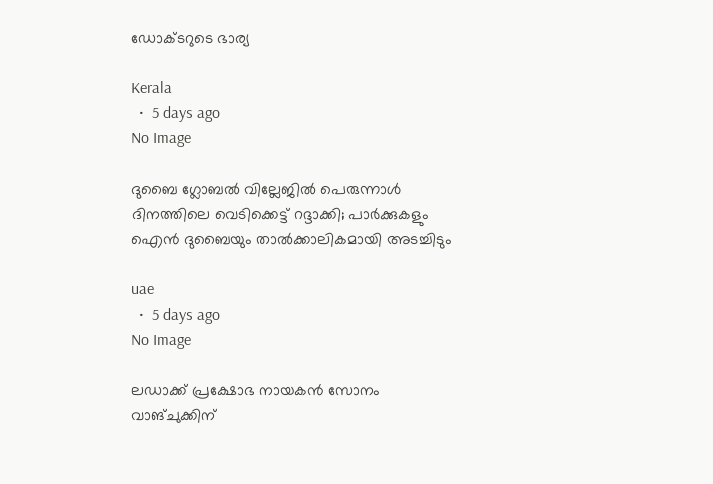ഡോക്ടറുടെ ഭാര്യ

Kerala
  •  5 days ago
No Image

ദുബൈ ഗ്ലോബൽ വില്ലേജിൽ പെരുന്നാൾ ദിനത്തിലെ വെടിക്കെട്ട് റദ്ദാക്കി; പാർക്കുകളും ഐൻ ദുബൈയും താൽക്കാലികമായി അടച്ചിടും

uae
  •  5 days ago
No Image

ലഡാക്ക് പ്രക്ഷോഭ നായകന്‍ സോനം വാങ്ചുക്കിന്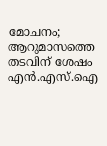മോചനം; ആറുമാസത്തെ തടവിന് ശേഷം എന്‍.എസ്.ഐ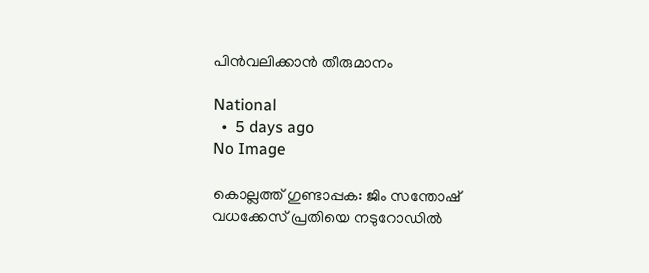പിന്‍വലിക്കാന്‍ തീരുമാനം

National
  •  5 days ago
No Image

കൊല്ലത്ത് ഗുണ്ടാപ്പക: ജിം സന്തോഷ് വധക്കേസ് പ്രതിയെ നടുറോഡിൽ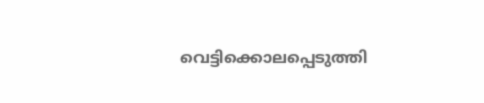വെട്ടിക്കൊലപ്പെടുത്തി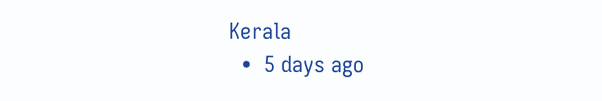Kerala
  •  5 days ago